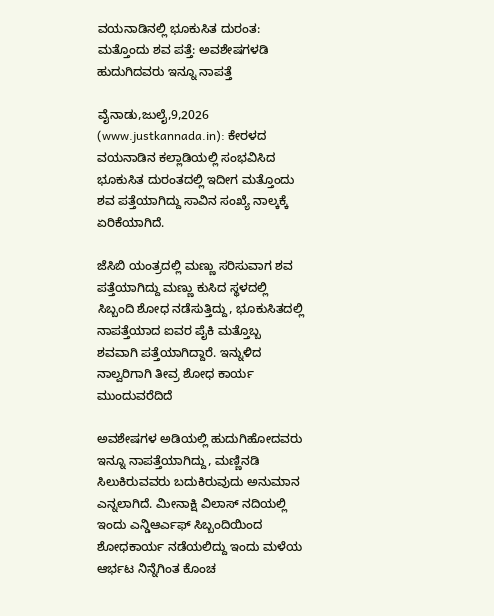ವಯನಾಡಿನಲ್ಲಿ ಭೂಕುಸಿತ ದುರಂತ: ಮತ್ತೊಂದು ಶವ ಪತ್ತೆ: ಅವಶೇಷಗಳಡಿ ಹುದುಗಿದವರು ಇನ್ನೂ ನಾಪತ್ತೆ

ವೈನಾಡು,ಜುಲೈ,9,2026 (www.justkannada.in): ಕೇರಳದ ವಯನಾಡಿನ ಕಲ್ಲಾಡಿಯಲ್ಲಿ ಸಂಭವಿಸಿದ ಭೂಕುಸಿತ ದುರಂತದಲ್ಲಿ ಇದೀಗ ಮತ್ತೊಂದು ಶವ ಪತ್ತೆಯಾಗಿದ್ದು ಸಾವಿನ ಸಂಖ್ಯೆ ನಾಲ್ಕಕ್ಕೆ ಏರಿಕೆಯಾಗಿದೆ.

ಜೆಸಿಬಿ ಯಂತ್ರದಲ್ಲಿ ಮಣ್ಣು ಸರಿಸುವಾಗ ಶವ ಪತ್ತೆಯಾಗಿದ್ದು ಮಣ್ಣು ಕುಸಿದ ಸ್ಥಳದಲ್ಲಿ ಸಿಬ್ಬಂದಿ ಶೋಧ ನಡೆಸುತ್ತಿದ್ದು, ಭೂಕುಸಿತದಲ್ಲಿ ನಾಪತ್ತೆಯಾದ ಐವರ ಪೈಕಿ ಮತ್ತೊಬ್ಬ ಶವವಾಗಿ ಪತ್ತೆಯಾಗಿದ್ದಾರೆ. ಇನ್ನುಳಿದ ನಾಲ್ವರಿಗಾಗಿ ತೀವ್ರ ಶೋಧ ಕಾರ್ಯ ಮುಂದುವರೆದಿದೆ

ಅವಶೇಷಗಳ ಅಡಿಯಲ್ಲಿ ಹುದುಗಿಹೋದವರು ಇನ್ನೂ ನಾಪತ್ತೆಯಾಗಿದ್ದು, ಮಣ್ಣಿನಡಿ ಸಿಲುಕಿರುವವರು ಬದುಕಿರುವುದು ಅನುಮಾನ ಎನ್ನಲಾಗಿದೆ. ಮೀನಾಕ್ಷಿ ವಿಲಾಸ್ ನದಿಯಲ್ಲಿ ಇಂದು ಎನ್ಡಿಆರ್ಎಫ್ ಸಿಬ್ಬಂದಿಯಿಂದ ಶೋಧಕಾರ್ಯ ನಡೆಯಲಿದ್ದು ಇಂದು ಮಳೆಯ ಆರ್ಭಟ ನಿನ್ನೆಗಿಂತ ಕೊಂಚ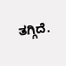ತಗ್ಗಿದೆ.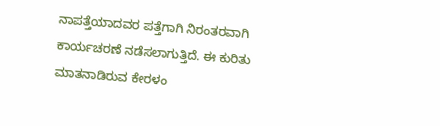ನಾಪತ್ತೆಯಾದವರ ಪತ್ತೆಗಾಗಿ ನಿರಂತರವಾಗಿ ಕಾರ್ಯಚರಣೆ ನಡೆಸಲಾಗುತ್ತಿದೆ. ಈ ಕುರಿತು ಮಾತನಾಡಿರುವ ಕೇರಳಂ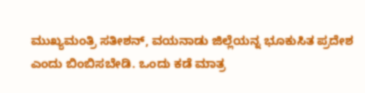ಮುಖ್ಯಮಂತ್ರಿ ಸತೀಶನ್, ವಯನಾಡು ಜಿಲ್ಲೆಯನ್ನ ಭೂಕುಸಿತ ಪ್ರದೇಶ ಎಂದು ಬಿಂಬಿಸಬೇಡಿ. ಒಂದು ಕಡೆ ಮಾತ್ರ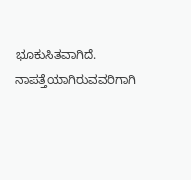ಭೂಕುಸಿತವಾಗಿದೆ. ನಾಪತ್ತೆಯಾಗಿರುವವರಿಗಾಗಿ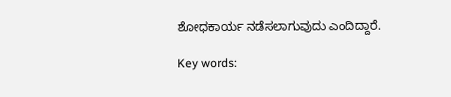ಶೋಧಕಾರ್ಯ ನಡೆಸಲಾಗುವುದು ಎಂದಿದ್ದಾರೆ.

Key words: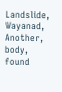Landslide, Wayanad, Another, body, found